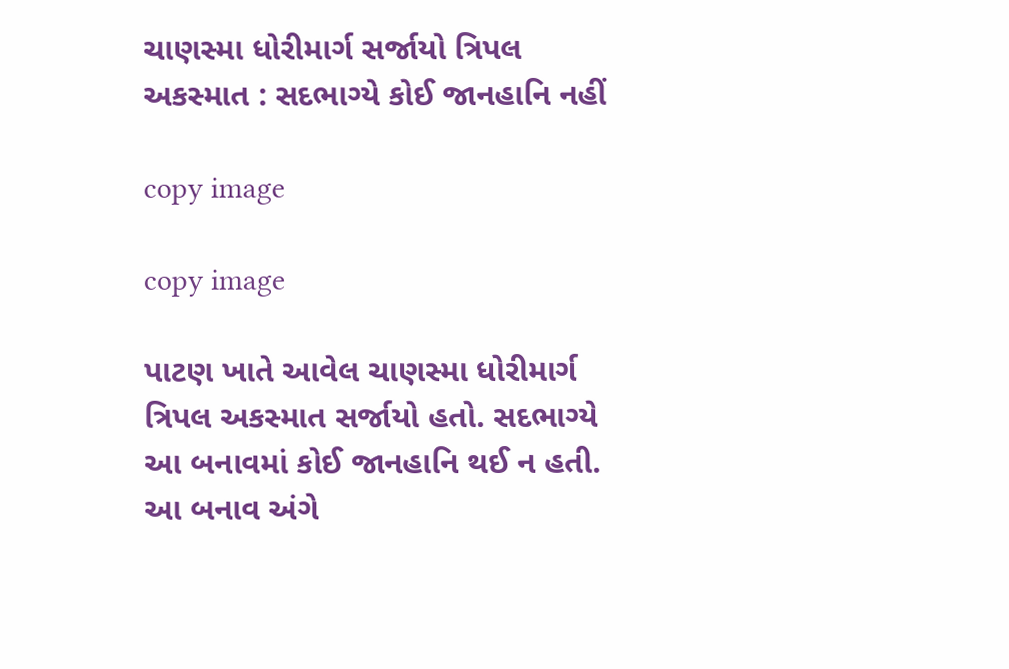ચાણસ્મા ધોરીમાર્ગ સર્જાયો ત્રિપલ અકસ્માત : સદભાગ્યે કોઈ જાનહાનિ નહીં

copy image

copy image

પાટણ ખાતે આવેલ ચાણસ્મા ધોરીમાર્ગ ત્રિપલ અકસ્માત સર્જાયો હતો. સદભાગ્યે આ બનાવમાં કોઈ જાનહાનિ થઈ ન હતી. આ બનાવ અંગે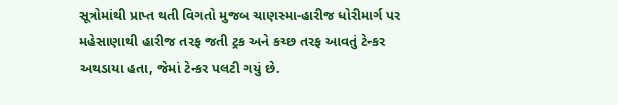સૂત્રોમાંથી પ્રાપ્ત થતી વિગતો મુજબ ચાણસ્મા-હારીજ ધોરીમાર્ગ પર મહેસાણાથી હારીજ તરફ જતી ટ્રક અને કચ્છ તરફ આવતું ટેન્કર અથડાયા હતા, જેમાં ટેન્કર પલટી ગયું છે.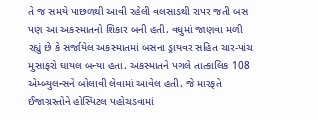તે જ સમયે પાછળથી આવી રહેલી વલસાડથી રાપર જતી બસ પણ આ અકસ્માતનો શિકાર બની હતી. વધુમાં જાણવા મળી રહ્યું છે કે સર્જાયેલ અકસ્માતમાં બસના ડ્રાયવર સહિત ચાર-પાંચ મુસાફરો ઘાયલ બન્યા હતા. અકસ્માતને પગલે તાત્કાલિક 108 એમ્બ્યુલન્સને બોલાવી લેવામાં આવેલ હતી. જે મારફતે ઈજાગ્રસ્તોને હોસ્પિટલ પહોચડવામાં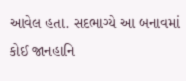આવેલ હતા. સદભાગ્યે આ બનાવમાં કોઈ જાનહાનિ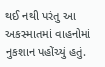થઈ નથી પરંતુ આ અકસ્માતમાં વાહનોમાં નુકશાન પહોંચ્યું હતું.